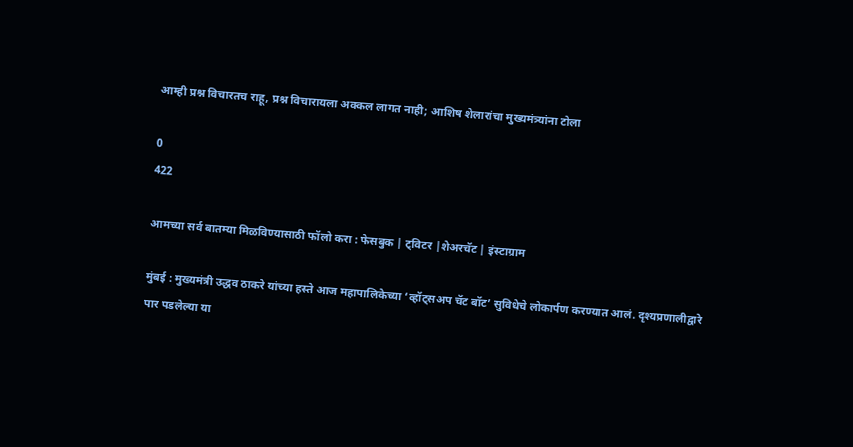आम्ही प्रश्न विचारतच राहू, प्रश्न विचारायला अक्कल लागत नाही; आशिष शेलारांचा मुख्यमंत्र्यांना टोला

0
422

आमच्या सर्व बातम्या मिळविण्यासाठी फॉलो करा : फेसबुक | ट्विटर |शेअरचॅट | इंस्टाग्राम

मुंबई : मुख्यमंत्री उद्धव ठाकरे यांच्या हस्ते आज महापालिकेच्या ‘व्हॉट्सअप चॅट बॉट’ सुविधेचे लोकार्पण करण्यात आलं. दृश्यप्रणालीद्वारे पार पडलेल्या या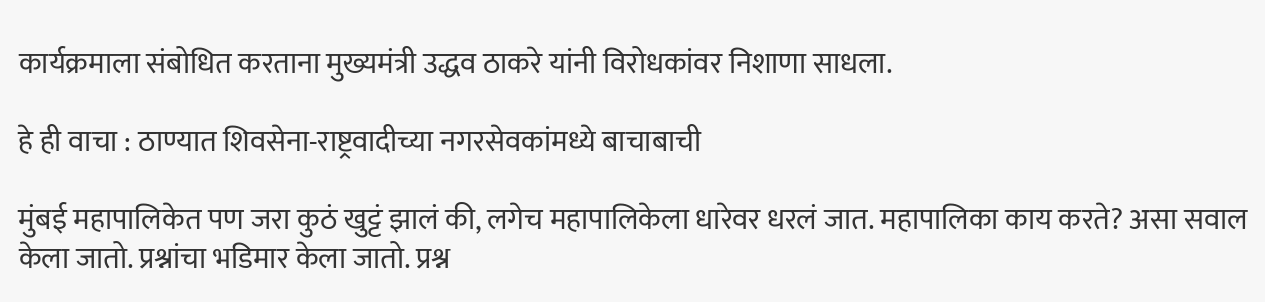कार्यक्रमाला संबोधित करताना मुख्यमंत्री उद्धव ठाकरे यांनी विरोधकांवर निशाणा साधला.

हे ही वाचा : ठाण्यात शिवसेना-राष्ट्रवादीच्या नगरसेवकांमध्ये बाचाबाची

मुंबई महापालिकेत पण जरा कुठं खुट्टं झालं की, लगेच महापालिकेला धारेवर धरलं जात. महापालिका काय करते? असा सवाल केला जातो. प्रश्नांचा भडिमार केला जातो. प्रश्न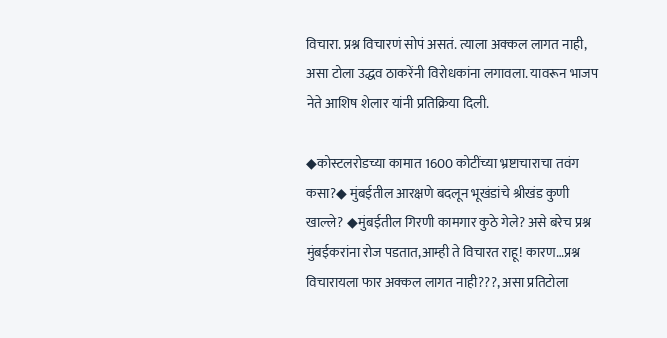विचारा. प्रश्न विचारणं सोपं असतं. त्याला अक्कल लागत नाही, असा टोला उद्धव ठाकरेंनी विरोधकांना लगावला. यावरून भाजप नेते आशिष शेलार यांनी प्रतिक्रिया दिली.

◆कोस्टलरोडच्या कामात 1600 कोटींच्या भ्रष्टाचाराचा तवंग कसा?◆ मुंबईतील आरक्षणे बदलून भूखंडांचे श्रीखंड कुणी खाल्ले? ◆मुंबईतील गिरणी कामगार कुठे गेले? असे बरेच प्रश्न मुंबईकरांना रोज पडतात,आम्ही ते विचारत राहू! कारण…प्रश्न विचारायला फार अक्कल लागत नाही???, असा प्रतिटोला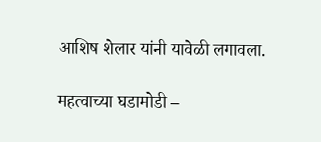आशिष शेलार यांनी यावेळी लगावला.

महत्वाच्या घडामोडी –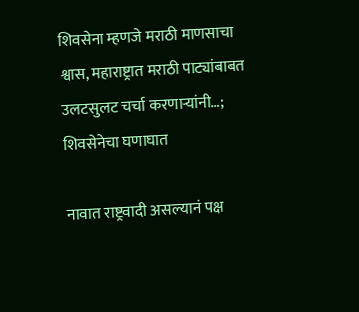शिवसेना म्हणजे मराठी माणसाचा श्वास, महाराष्ट्रात मराठी पाट्यांबाबत उलटसुलट चर्चा करणाऱ्यांनी…; शिवसेनेचा घणाघात

नावात राष्ट्रवादी असल्यानं पक्ष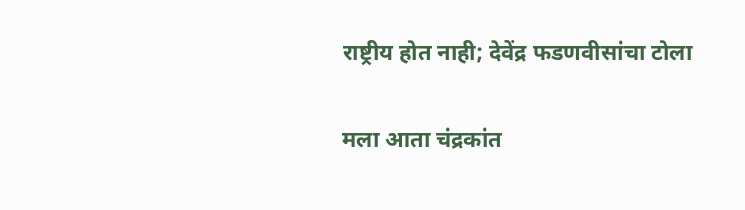राष्ट्रीय होत नाही; देवेंद्र फडणवीसांचा टोला

मला आता चंद्रकांत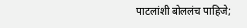पाटलांशी बोललंच पाहिजे;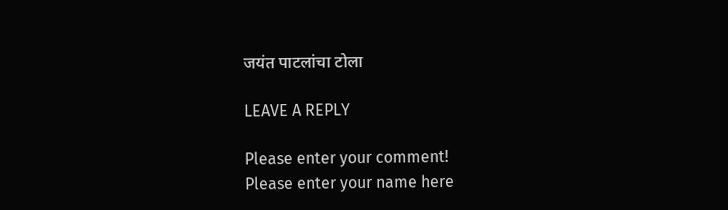जयंत पाटलांचा टोला

LEAVE A REPLY

Please enter your comment!
Please enter your name here